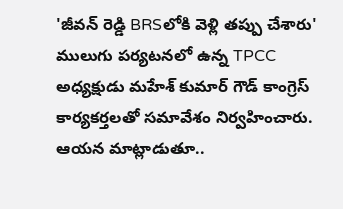'జీవన్ రెడ్డి BRSలోకి వెళ్లి తప్పు చేశారు'
ములుగు పర్యటనలో ఉన్న TPCC అధ్యక్షుడు మహేశ్ కుమార్ గౌడ్ కాంగ్రెస్ కార్యకర్తలతో సమావేశం నిర్వహించారు. ఆయన మాట్లాడుతూ..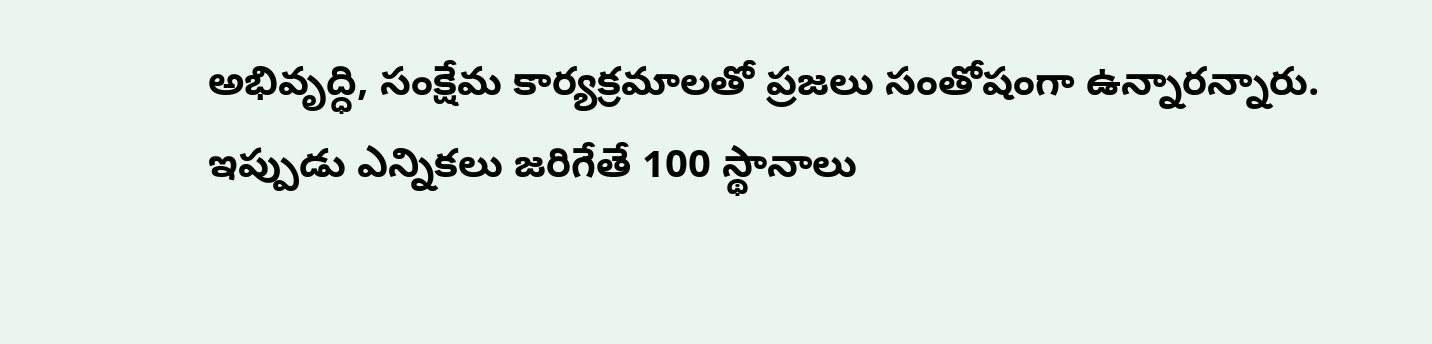అభివృద్ధి, సంక్షేమ కార్యక్రమాలతో ప్రజలు సంతోషంగా ఉన్నారన్నారు. ఇప్పుడు ఎన్నికలు జరిగేతే 100 స్థానాలు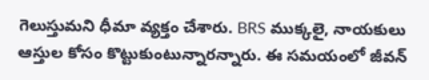గెలుస్తుమని ధీమా వ్యక్తం చేశారు. BRS ముక్కలై, నాయకులు ఆస్తుల కోసం కొట్టుకుంటున్నారన్నారు. ఈ సమయంలో జీవన్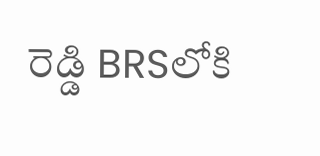రెడ్డి BRSలోకి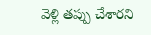వెళ్లి తప్పు చేశారని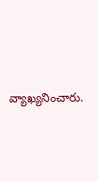వ్యాఖ్యనించారు.